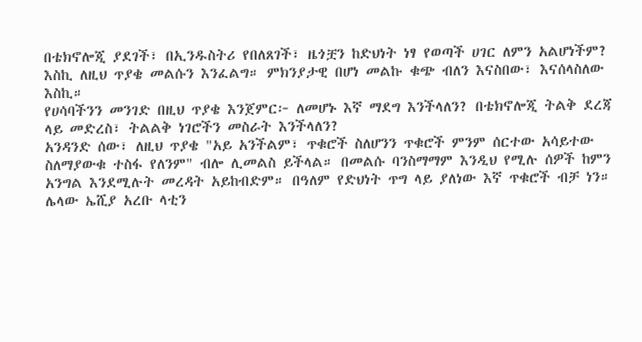በቴክኖሎጂ ያደገች፣ በኢንዱስትሪ የበለጸገች፣ ዜጎቿን ከድህነት ነፃ የወጣች ሀገር ለምን አልሆነችም?
እስኪ ለዚህ ጥያቄ መልሱን እንፈልግ። ምክንያታዊ በሆነ መልኩ ቁጭ ብለን እናስበው፣ እናሰላስለው እስኪ።
የሀሳባችንን መንገድ በዚህ ጥያቄ እንጀምር፦ ለመሆኑ እኛ ማደግ እንችላለን? በቴክኖሎጂ ትልቅ ደረጃ ላይ መድረስ፣ ትልልቅ ነገሮችን መስራት እንችላለን?
አንዳንድ ሰው፣ ለዚህ ጥያቄ "አይ አንችልም፣ ጥቁሮች ስለሆንን ጥቁሮች ምንም ሰርተው አሳይተው ስለማያውቁ ተስፋ የለንም" ብሎ ሊመልስ ይችላል። በመልሱ ባንስማማም እንዲህ የሚሉ ሰዎች ከምን አንግል እንደሚሉት መረዳት አይከብድም። በዓለም የድህነት ጥግ ላይ ያለነው እኛ ጥቁሮች ብቻ ነን። ሌላው ኤሺያ አረቡ ላቲን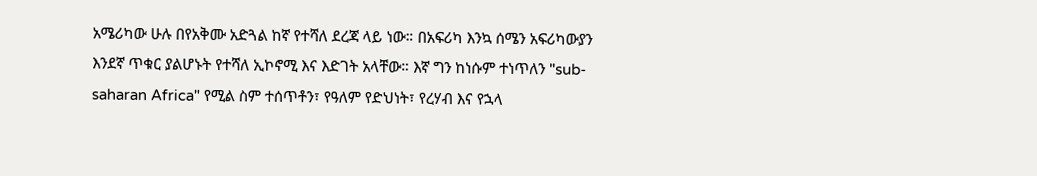አሜሪካው ሁሉ በየአቅሙ አድጓል ከኛ የተሻለ ደረጃ ላይ ነው። በአፍሪካ እንኳ ሰሜን አፍሪካውያን እንደኛ ጥቁር ያልሆኑት የተሻለ ኢኮኖሚ እና እድገት አላቸው። እኛ ግን ከነሱም ተነጥለን "sub-saharan Africa" የሚል ስም ተሰጥቶን፣ የዓለም የድህነት፣ የረሃብ እና የኋላ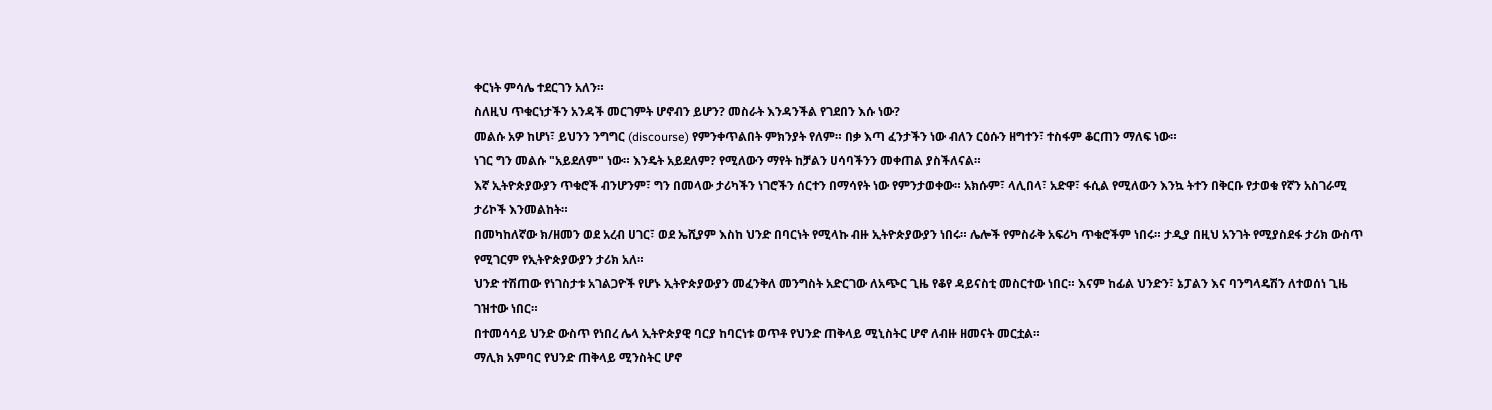ቀርነት ምሳሌ ተደርገን አለን።
ስለዚህ ጥቁርነታችን አንዳች መርገምት ሆኖብን ይሆን? መስራት እንዳንችል የገደበን እሱ ነው?
መልሱ አዎ ከሆነ፣ ይህንን ንግግር (discourse) የምንቀጥልበት ምክንያት የለም። በቃ እጣ ፈንታችን ነው ብለን ርዕሱን ዘግተን፣ ተስፋም ቆርጠን ማለፍ ነው።
ነገር ግን መልሱ "አይደለም" ነው። እንዴት አይደለም? የሚለውን ማየት ከቻልን ሀሳባችንን መቀጠል ያስችለናል።
እኛ ኢትዮጵያውያን ጥቁሮች ብንሆንም፣ ግን በመላው ታሪካችን ነገሮችን ሰርተን በማሳየት ነው የምንታወቀው። አክሱም፣ ላሊበላ፣ አድዋ፣ ፋሲል የሚለውን እንኳ ትተን በቅርቡ የታወቁ የኛን አስገራሚ ታሪኮች እንመልከት።
በመካከለኛው ክ/ዘመን ወደ አረብ ሀገር፣ ወደ ኤሺያም እስከ ህንድ በባርነት የሚላኩ ብዙ ኢትዮጵያውያን ነበሩ። ሌሎች የምስራቅ አፍሪካ ጥቁሮችም ነበሩ። ታዲያ በዚህ አንገት የሚያስደፋ ታሪክ ውስጥ የሚገርም የኢትዮጵያውያን ታሪክ አለ።
ህንድ ተሽጠው የነገስታቱ አገልጋዮች የሆኑ ኢትዮጵያውያን መፈንቅለ መንግስት አድርገው ለአጭር ጊዜ የቆየ ዳይናስቲ መስርተው ነበር። እናም ከፊል ህንድን፣ ኔፓልን እና ባንግላዴሽን ለተወሰነ ጊዜ ገዝተው ነበር።
በተመሳሳይ ህንድ ውስጥ የነበረ ሌላ ኢትዮጵያዊ ባርያ ከባርነቱ ወጥቶ የህንድ ጠቅላይ ሚኒስትር ሆኖ ለብዙ ዘመናት መርቷል።
ማሊክ አምባር የህንድ ጠቅላይ ሚንስትር ሆኖ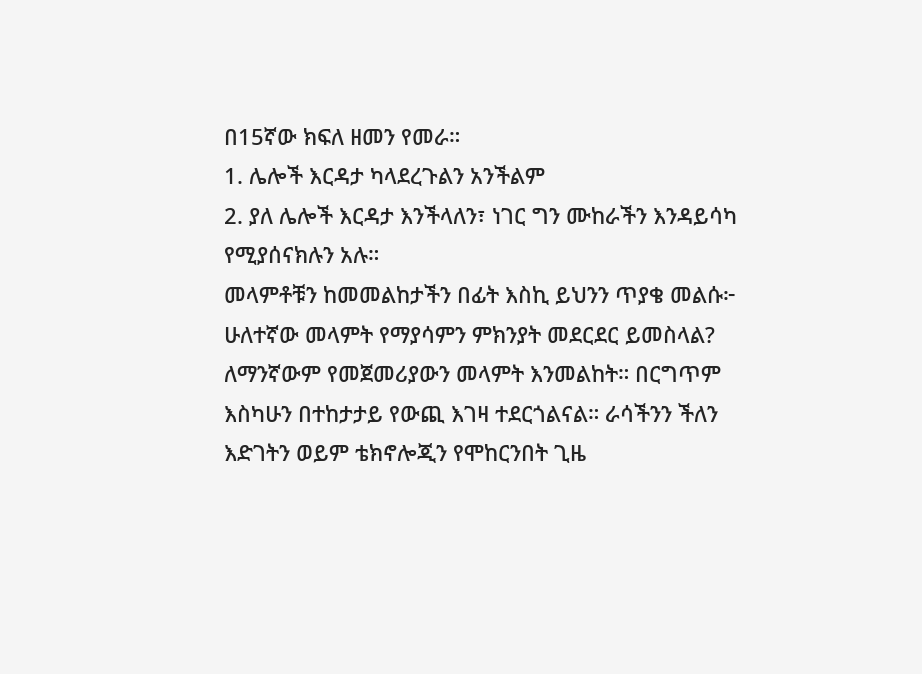በ15ኛው ክፍለ ዘመን የመራ።
1. ሌሎች እርዳታ ካላደረጉልን አንችልም
2. ያለ ሌሎች እርዳታ እንችላለን፣ ነገር ግን ሙከራችን እንዳይሳካ የሚያሰናክሉን አሉ።
መላምቶቹን ከመመልከታችን በፊት እስኪ ይህንን ጥያቄ መልሱ፦ ሁለተኛው መላምት የማያሳምን ምክንያት መደርደር ይመስላል?
ለማንኛውም የመጀመሪያውን መላምት እንመልከት። በርግጥም እስካሁን በተከታታይ የውጪ እገዛ ተደርጎልናል። ራሳችንን ችለን እድገትን ወይም ቴክኖሎጂን የሞከርንበት ጊዜ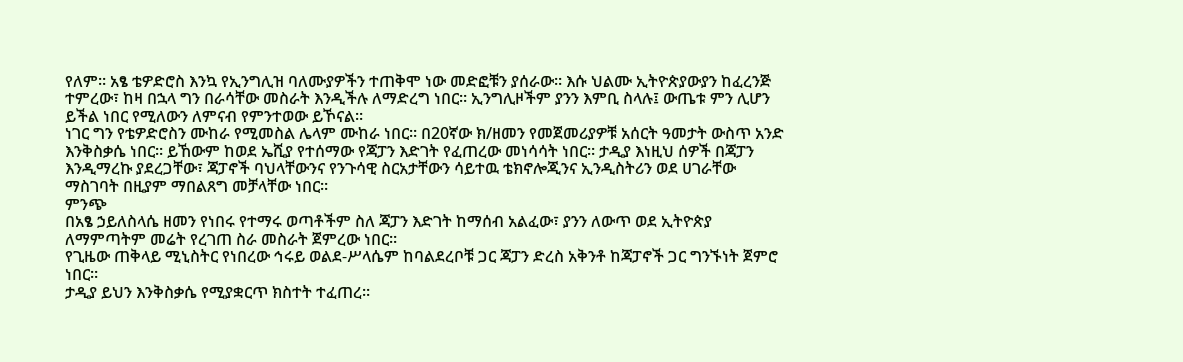የለም። አፄ ቴዎድሮስ እንኳ የኢንግሊዝ ባለሙያዎችን ተጠቅሞ ነው መድፎቹን ያሰራው። እሱ ህልሙ ኢትዮጵያውያን ከፈረንጅ ተምረው፣ ከዛ በኋላ ግን በራሳቸው መስራት እንዲችሉ ለማድረግ ነበር። ኢንግሊዞችም ያንን እምቢ ስላሉ፤ ውጤቱ ምን ሊሆን ይችል ነበር የሚለውን ለምናብ የምንተወው ይኾናል።
ነገር ግን የቴዎድሮስን ሙከራ የሚመስል ሌላም ሙከራ ነበር። በ20ኛው ክ/ዘመን የመጀመሪያዎቹ አሰርት ዓመታት ውስጥ አንድ እንቅስቃሴ ነበር። ይኸውም ከወደ ኤሺያ የተሰማው የጃፓን እድገት የፈጠረው መነሳሳት ነበር። ታዲያ እነዚህ ሰዎች በጃፓን እንዲማረኩ ያደረጋቸው፣ ጃፓኖች ባህላቸውንና የንጉሳዊ ስርአታቸውን ሳይተዉ ቴክኖሎጂንና ኢንዲስትሪን ወደ ሀገራቸው ማስገባት በዚያም ማበልጸግ መቻላቸው ነበር።
ምንጭ
በአፄ ኃይለስላሴ ዘመን የነበሩ የተማሩ ወጣቶችም ስለ ጃፓን እድገት ከማሰብ አልፈው፣ ያንን ለውጥ ወደ ኢትዮጵያ ለማምጣትም መሬት የረገጠ ስራ መስራት ጀምረው ነበር።
የጊዜው ጠቅላይ ሚኒስትር የነበረው ኅሩይ ወልደ-ሥላሴም ከባልደረቦቹ ጋር ጃፓን ድረስ አቅንቶ ከጃፓኖች ጋር ግንኙነት ጀምሮ ነበር።
ታዲያ ይህን እንቅስቃሴ የሚያቋርጥ ክስተት ተፈጠረ።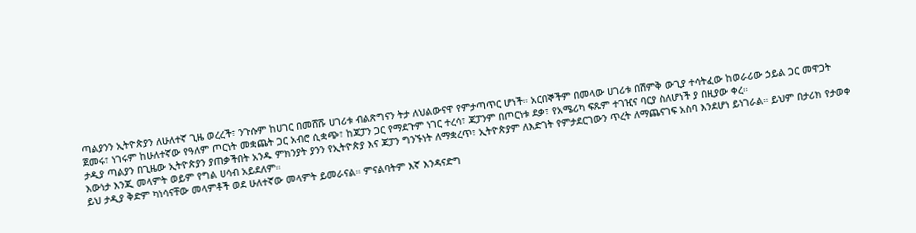ጣልያንን ኢትዮጵያን ለሁለተኛ ጊዜ ወረረች፣ ንጉሱም ከሀገር በመሸሹ ሀገሪቱ ብልጽግናን ትታ ለህልውናዋ የምታጣጥር ሆነች። አርበኞችም በመላው ሀገሪቱ በሽምቅ ውጊያ ተሳትፈው ከወራሪው ኃይል ጋር መዋጋት ጀመሩ፣ ነገሩም ከሁለተኛው የዓለም ጦርነት መቋጨት ጋር አብሮ ሲቋጭ፣ ከጃፓን ጋር የማደጉም ነገር ተረሳ፣ ጃፓንም በጦርነቱ ደቃ፣ የአሜሪካ ፍጹም ተገዢና ባርያ ስለሆነች ያ በዚያው ቀረ።
ታዲያ ጣልያን በጊዜው ኢትዮጵያን ያጠቃችበት አንዱ ምክንያት ያንን የኢትዮጵያ እና ጃፓን ግንኙነት ለማቋረጥ፣ ኢትዮጵያም ለእድገት የምታደርገውን ጥረት ለማጨናገፍ አስባ እንደሆነ ይነገራል። ይህም በታሪክ የታወቀ እውነታ እንጂ መላምት ወይም የግል ሀሳብ አይደለም።
ይህ ታዲያ ቅድም ካነሳናቸው መላምቶች ወደ ሁለተኛው መላምት ይመራናል። ምናልባትም እኛ እንዳናድግ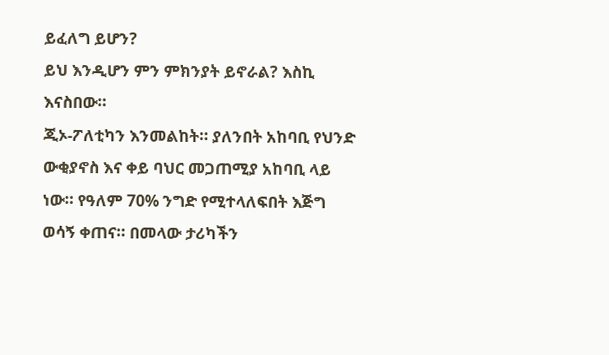ይፈለግ ይሆን?
ይህ እንዲሆን ምን ምክንያት ይኖራል? እስኪ እናስበው።
ጂኦ-ፖለቲካን እንመልከት። ያለንበት አከባቢ የህንድ ውቂያኖስ እና ቀይ ባህር መጋጠሚያ አከባቢ ላይ ነው። የዓለም 70% ንግድ የሚተላለፍበት እጅግ ወሳኝ ቀጠና። በመላው ታሪካችን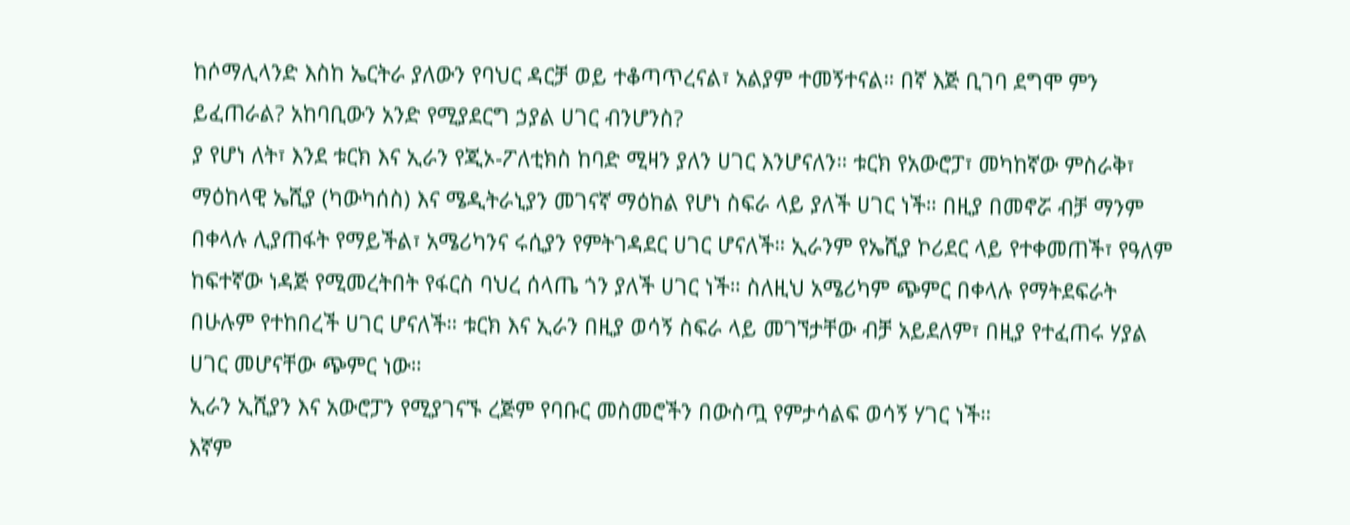ከሶማሊላንድ እስከ ኤርትራ ያለውን የባህር ዳርቻ ወይ ተቆጣጥረናል፣ አልያም ተመኝተናል። በኛ እጅ ቢገባ ደግሞ ምን ይፈጠራል? አከባቢውን አንድ የሚያደርግ ኃያል ሀገር ብንሆንስ?
ያ የሆነ ለት፣ እንደ ቱርክ እና ኢራን የጂኦ-ፖለቲክስ ከባድ ሚዛን ያለን ሀገር እንሆናለን። ቱርክ የአውሮፓ፣ መካከኛው ምስራቅ፣ ማዕከላዊ ኤሺያ (ካውካሰስ) እና ሜዲትራኒያን መገናኛ ማዕከል የሆነ ስፍራ ላይ ያለች ሀገር ነች። በዚያ በመኖሯ ብቻ ማንም በቀላሉ ሊያጠፋት የማይችል፣ አሜሪካንና ሩሲያን የምትገዳደር ሀገር ሆናለች። ኢራንም የኤሺያ ኮሪደር ላይ የተቀመጠች፣ የዓለም ከፍተኛው ነዳጅ የሚመረትበት የፋርስ ባህረ ሰላጤ ጎን ያለች ሀገር ነች። ስለዚህ አሜሪካም ጭምር በቀላሉ የማትደፍራት በሁሉም የተከበረች ሀገር ሆናለች። ቱርክ እና ኢራን በዚያ ወሳኝ ስፍራ ላይ መገኘታቸው ብቻ አይደለም፣ በዚያ የተፈጠሩ ሃያል ሀገር መሆናቸው ጭምር ነው።
ኢራን ኢሺያን እና አውሮፓን የሚያገናኙ ረጅም የባቡር መስመሮችን በውስጧ የምታሳልፍ ወሳኝ ሃገር ነች።
እኛም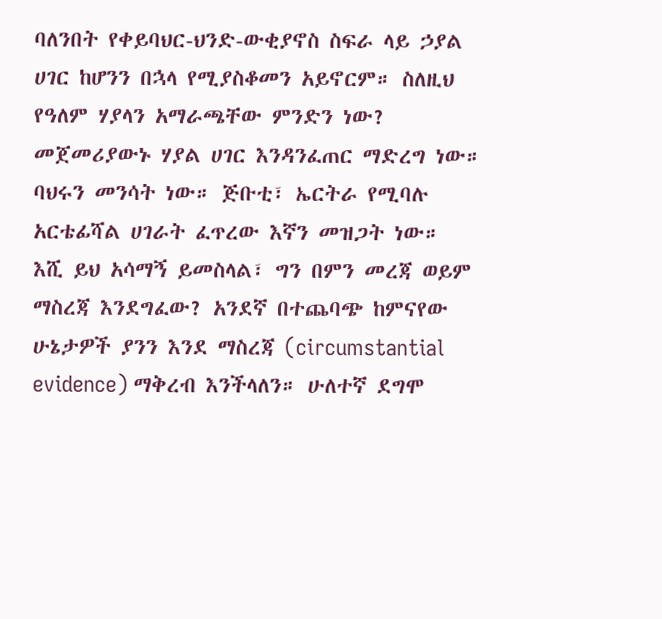ባለንበት የቀይባህር-ህንድ-ውቂያኖስ ስፍራ ላይ ኃያል ሀገር ከሆንን በኋላ የሚያስቆመን አይኖርም። ስለዚህ የዓለም ሃያላን አማራጫቸው ምንድን ነው? መጀመሪያውኑ ሃያል ሀገር እንዳንፈጠር ማድረግ ነው። ባህሩን መንሳት ነው። ጅቡቲ፣ ኤርትራ የሚባሉ አርቴፊሻል ሀገራት ፈጥረው እኛን መዝጋት ነው።
እሺ ይህ አሳማኝ ይመስላል፣ ግን በምን መረጃ ወይም ማስረጃ እንደግፈው? አንደኛ በተጨባጭ ከምናየው ሁኔታዎች ያንን እንደ ማስረጃ (circumstantial evidence) ማቅረብ እንችላለን። ሁለተኛ ደግሞ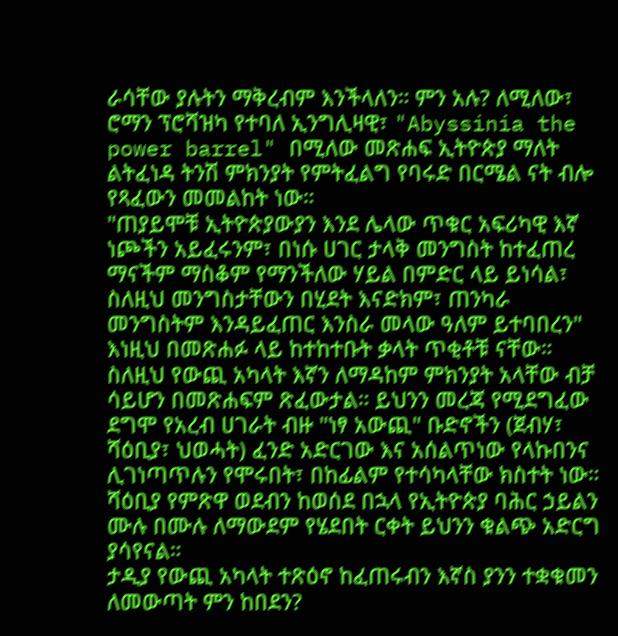ራሳቸው ያሉትን ማቅረብም እንችላለን። ምን አሉ? ለሚለው፣ ሮማን ፕሮሻዝካ የተባለ ኢንግሊዛዊ፣ "Abyssinia the power barrel" በሚለው መጽሐፍ ኢትዮጵያ ማለት ልትፈነዳ ትንሽ ምክንያት የምትፈልግ የባሩድ በርሜል ናት ብሎ የጻፈውን መመልከት ነው።
"ጠያይሞቹ ኢትዮጵያውያን እንደ ሌላው ጥቁር አፍሪካዊ እኛ ነጮችን አይፈሩንም፣ በነሱ ሀገር ታላቅ መንግስት ከተፈጠረ ማናችም ማስቆም የማንችለው ሃይል በምድር ላይ ይነሳል፣ ስለዚህ መንግስታቸውን በሂደት እናድክም፣ ጠንካራ መንግስትም እንዳይፈጠር እንስራ መላው ዓለም ይተባበረን"
እነዚህ በመጽሐፉ ላይ ከተከተቡት ቃላት ጥቂቶቹ ናቸው። ስለዚህ የውጪ አካላት እኛን ለማዳከም ምክንያት አላቸው ብቻ ሳይሆን በመጽሐፍም ጽፈውታል። ይህንን መረጃ የሚደግፈው ደግሞ የአረብ ሀገራት ብዙ "ነፃ አውጪ" ቡድኖችን (ጀብሃ፣ ሻዕቢያ፣ ህወሓት) ፈንድ አድርገው እና አሰልጥነው የላኩበንና ሊገነጣጥሉን የሞሩበት፣ በከፊልም የተሳካላቸው ክስተት ነው። ሻዕቢያ የምጽዋ ወደብን ከወሰደ በኋላ የኢትዮጵያ ባሕር ኃይልን ሙሉ በሙሉ ለማውደም የሄደበት ርቀት ይህንን ቁልጭ አድርግ ያሳየናል።
ታዲያ የውጪ አካላት ተጽዕኖ ከፈጠሩብን እኛስ ያንን ተቋቁመን ለመውጣት ምን ከበደን?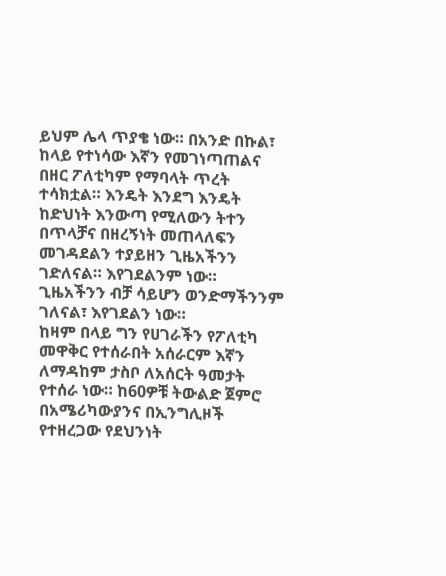ይህም ሌላ ጥያቄ ነው። በአንድ በኩል፣ ከላይ የተነሳው እኛን የመገነጣጠልና በዘር ፖለቲካም የማባላት ጥረት ተሳክቷል። እንዴት እንደግ እንዴት ከድህነት እንውጣ የሚለውን ትተን በጥላቻና በዘረኝነት መጠላለፍን መገዳደልን ተያይዘን ጊዜአችንን ገድለናል። እየገደልንም ነው። ጊዜአችንን ብቻ ሳይሆን ወንድማችንንም ገለናል፣ እየገደልን ነው።
ከዛም በላይ ግን የሀገራችን የፖለቲካ መዋቅር የተሰራበት አሰራርም እኛን ለማዳከም ታስቦ ለአሰርት ዓመታት የተሰራ ነው። ከ60ዎቹ ትውልድ ጀምሮ በአሜሪካውያንና በኢንግሊዞች የተዘረጋው የደህንነት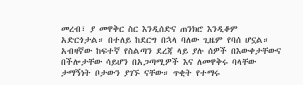መረብ፣ ያ መዋቅር ስር እንዲሰድና ጠንክሮ እንዲቆም አድርጎታል። በተለይ ከደርግ በኋላ ባለው ጊዜም የባሰ ሆኗል። አብዛኛው ከፍተኛ የስልጣን ደረጃ ላይ ያሉ ሰዎች በእውቀታቸውና በችሎታቸው ሳይሆን በአጋጣሚዎች እና ለመዋቅሩ ባላቸው ታማኝነት ቦታውን ያገኙ ናቸው። ጥቂት የተማሩ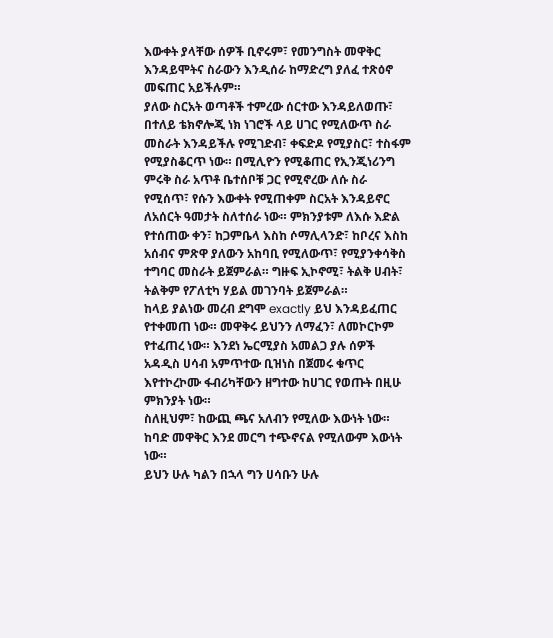እውቀት ያላቸው ሰዎች ቢኖሩም፣ የመንግስት መዋቅር እንዳይሞትና ስራውን እንዲሰራ ከማድረግ ያለፈ ተጽዕኖ መፍጠር አይችሉም።
ያለው ስርአት ወጣቶች ተምረው ሰርተው እንዳይለወጡ፣ በተለይ ቴክኖሎጂ ነክ ነገሮች ላይ ሀገር የሚለውጥ ስራ መስራት እንዳይችሉ የሚገድብ፣ ቀፍድዶ የሚያስር፣ ተስፋም የሚያስቆርጥ ነው። በሚሊዮን የሚቆጠር የኢንጂነሪንግ ምሩቅ ስራ አጥቶ ቤተሰቦቹ ጋር የሚኖረው ለሱ ስራ የሚሰጥ፣ የሱን እውቀት የሚጠቀም ስርአት እንዳይኖር ለአሰርት ዓመታት ስለተሰራ ነው። ምክንያቱም ለእሱ እድል የተሰጠው ቀን፣ ከጋምቤላ እስከ ሶማሊላንድ፣ ከቦረና እስከ አሰብና ምጽዋ ያለውን አከባቢ የሚለውጥ፣ የሚያንቀሳቅስ ተግባር መስራት ይጀምራል። ግዙፍ ኢኮኖሚ፣ ትልቅ ሀብት፣ ትልቅም የፖለቲካ ሃይል መገንባት ይጀምራል።
ከላይ ያልነው መረብ ደግሞ exactly ይህ እንዳይፈጠር የተቀመጠ ነው። መዋቅሩ ይህንን ለማፈን፣ ለመኮርኮም የተፈጠረ ነው። እንደነ ኤርሚያስ አመልጋ ያሉ ሰዎች አዳዲስ ሀሳብ አምጥተው ቢዝነስ በጀመሩ ቁጥር እየተኮረኮሙ ፋብሪካቸውን ዘግተው ከሀገር የወጡት በዚሁ ምክንያት ነው።
ስለዚህም፣ ከውጪ ጫና አለብን የሚለው እውነት ነው። ከባድ መዋቅር እንደ መርግ ተጭኖናል የሚለውም እውነት ነው።
ይህን ሁሉ ካልን በኋላ ግን ሀሳቡን ሁሉ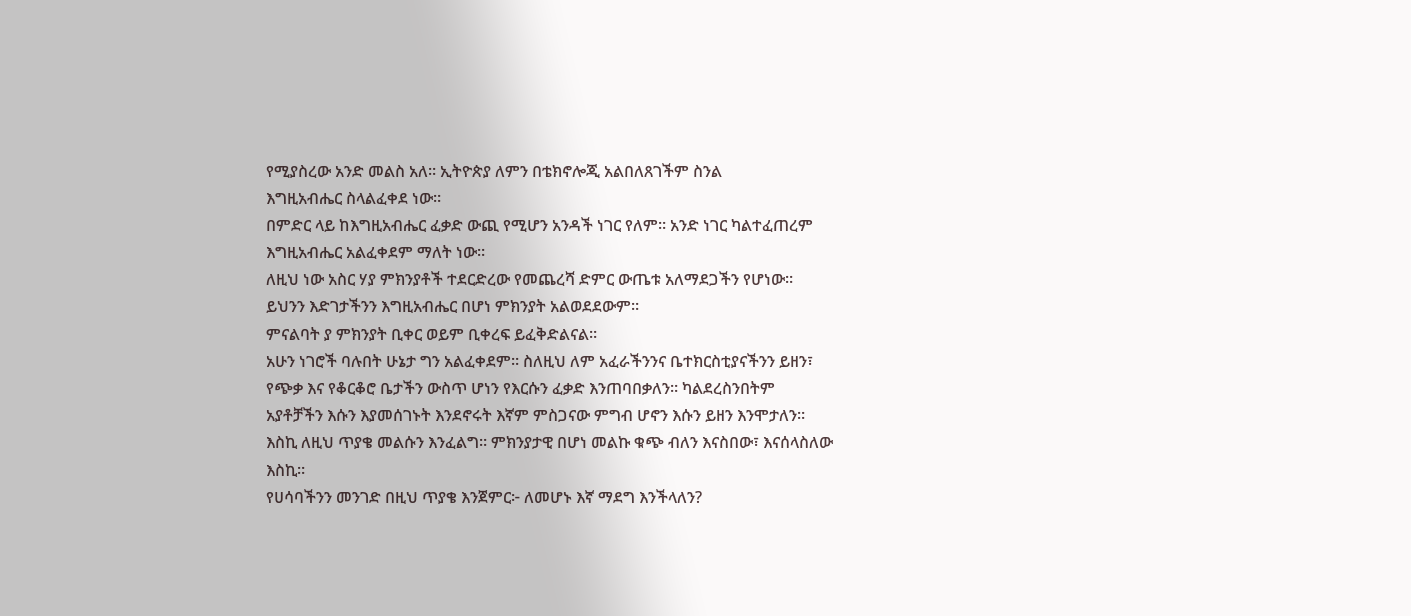የሚያስረው አንድ መልስ አለ። ኢትዮጵያ ለምን በቴክኖሎጂ አልበለጸገችም ስንል
እግዚአብሔር ስላልፈቀደ ነው።
በምድር ላይ ከእግዚአብሔር ፈቃድ ውጪ የሚሆን አንዳች ነገር የለም። አንድ ነገር ካልተፈጠረም እግዚአብሔር አልፈቀደም ማለት ነው።
ለዚህ ነው አስር ሃያ ምክንያቶች ተደርድረው የመጨረሻ ድምር ውጤቱ አለማደጋችን የሆነው። ይህንን እድገታችንን እግዚአብሔር በሆነ ምክንያት አልወደደውም።
ምናልባት ያ ምክንያት ቢቀር ወይም ቢቀረፍ ይፈቅድልናል።
አሁን ነገሮች ባሉበት ሁኔታ ግን አልፈቀደም። ስለዚህ ለም አፈራችንንና ቤተክርስቲያናችንን ይዘን፣ የጭቃ እና የቆርቆሮ ቤታችን ውስጥ ሆነን የእርሱን ፈቃድ እንጠባበቃለን። ካልደረስንበትም አያቶቻችን እሱን እያመሰገኑት እንደኖሩት እኛም ምስጋናው ምግብ ሆኖን እሱን ይዘን እንሞታለን።
እስኪ ለዚህ ጥያቄ መልሱን እንፈልግ። ምክንያታዊ በሆነ መልኩ ቁጭ ብለን እናስበው፣ እናሰላስለው እስኪ።
የሀሳባችንን መንገድ በዚህ ጥያቄ እንጀምር፦ ለመሆኑ እኛ ማደግ እንችላለን?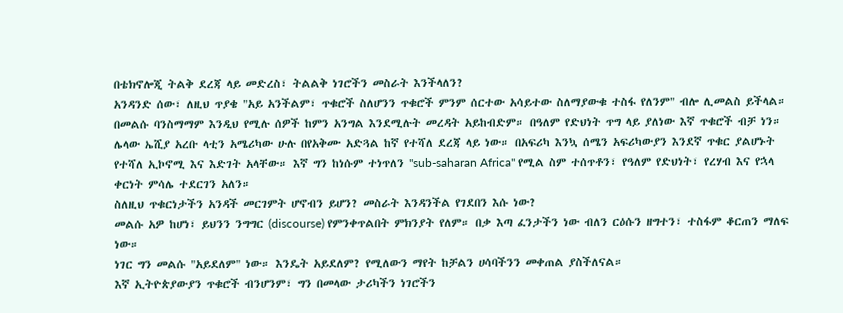በቴክኖሎጂ ትልቅ ደረጃ ላይ መድረስ፣ ትልልቅ ነገሮችን መስራት እንችላለን?
አንዳንድ ሰው፣ ለዚህ ጥያቄ "አይ አንችልም፣ ጥቁሮች ስለሆንን ጥቁሮች ምንም ሰርተው አሳይተው ስለማያውቁ ተስፋ የለንም" ብሎ ሊመልስ ይችላል። በመልሱ ባንስማማም እንዲህ የሚሉ ሰዎች ከምን አንግል እንደሚሉት መረዳት አይከብድም። በዓለም የድህነት ጥግ ላይ ያለነው እኛ ጥቁሮች ብቻ ነን። ሌላው ኤሺያ አረቡ ላቲን አሜሪካው ሁሉ በየአቅሙ አድጓል ከኛ የተሻለ ደረጃ ላይ ነው። በአፍሪካ እንኳ ሰሜን አፍሪካውያን እንደኛ ጥቁር ያልሆኑት የተሻለ ኢኮኖሚ እና እድገት አላቸው። እኛ ግን ከነሱም ተነጥለን "sub-saharan Africa" የሚል ስም ተሰጥቶን፣ የዓለም የድህነት፣ የረሃብ እና የኋላ ቀርነት ምሳሌ ተደርገን አለን።
ስለዚህ ጥቁርነታችን አንዳች መርገምት ሆኖብን ይሆን? መስራት እንዳንችል የገደበን እሱ ነው?
መልሱ አዎ ከሆነ፣ ይህንን ንግግር (discourse) የምንቀጥልበት ምክንያት የለም። በቃ እጣ ፈንታችን ነው ብለን ርዕሱን ዘግተን፣ ተስፋም ቆርጠን ማለፍ ነው።
ነገር ግን መልሱ "አይደለም" ነው። እንዴት አይደለም? የሚለውን ማየት ከቻልን ሀሳባችንን መቀጠል ያስችለናል።
እኛ ኢትዮጵያውያን ጥቁሮች ብንሆንም፣ ግን በመላው ታሪካችን ነገሮችን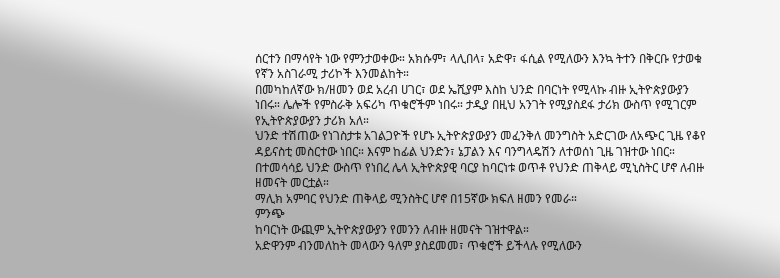ሰርተን በማሳየት ነው የምንታወቀው። አክሱም፣ ላሊበላ፣ አድዋ፣ ፋሲል የሚለውን እንኳ ትተን በቅርቡ የታወቁ የኛን አስገራሚ ታሪኮች እንመልከት።
በመካከለኛው ክ/ዘመን ወደ አረብ ሀገር፣ ወደ ኤሺያም እስከ ህንድ በባርነት የሚላኩ ብዙ ኢትዮጵያውያን ነበሩ። ሌሎች የምስራቅ አፍሪካ ጥቁሮችም ነበሩ። ታዲያ በዚህ አንገት የሚያስደፋ ታሪክ ውስጥ የሚገርም የኢትዮጵያውያን ታሪክ አለ።
ህንድ ተሽጠው የነገስታቱ አገልጋዮች የሆኑ ኢትዮጵያውያን መፈንቅለ መንግስት አድርገው ለአጭር ጊዜ የቆየ ዳይናስቲ መስርተው ነበር። እናም ከፊል ህንድን፣ ኔፓልን እና ባንግላዴሽን ለተወሰነ ጊዜ ገዝተው ነበር።
በተመሳሳይ ህንድ ውስጥ የነበረ ሌላ ኢትዮጵያዊ ባርያ ከባርነቱ ወጥቶ የህንድ ጠቅላይ ሚኒስትር ሆኖ ለብዙ ዘመናት መርቷል።
ማሊክ አምባር የህንድ ጠቅላይ ሚንስትር ሆኖ በ15ኛው ክፍለ ዘመን የመራ።
ምንጭ
ከባርነት ውጪም ኢትዮጵያውያን የመንን ለብዙ ዘመናት ገዝተዋል።
አድዋንም ብንመለከት መላውን ዓለም ያስደመመ፣ ጥቁሮች ይችላሉ የሚለውን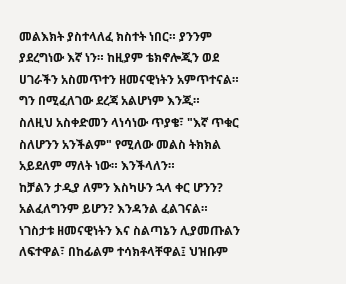መልእክት ያስተላለፈ ክስተት ነበር። ያንንም ያደረግነው እኛ ነን። ከዚያም ቴክኖሎጂን ወደ ሀገራችን አስመጥተን ዘመናዊነትን አምጥተናል። ግን በሚፈለገው ደረጃ አልሆነም እንጂ።
ስለዚህ አስቀድመን ላነሳነው ጥያቄ፣ "እኛ ጥቁር ስለሆንን አንችልም" የሚለው መልስ ትክክል አይደለም ማለት ነው። እንችላለን።
ከቻልን ታዲያ ለምን እስካሁን ኋላ ቀር ሆንን?
አልፈለግንም ይሆን? እንዳንል ፈልገናል። ነገስታቱ ዘመናዊነትን እና ስልጣኔን ሊያመጡልን ለፍተዋል፣ በከፊልም ተሳክቶላቸዋል፤ ህዝቡም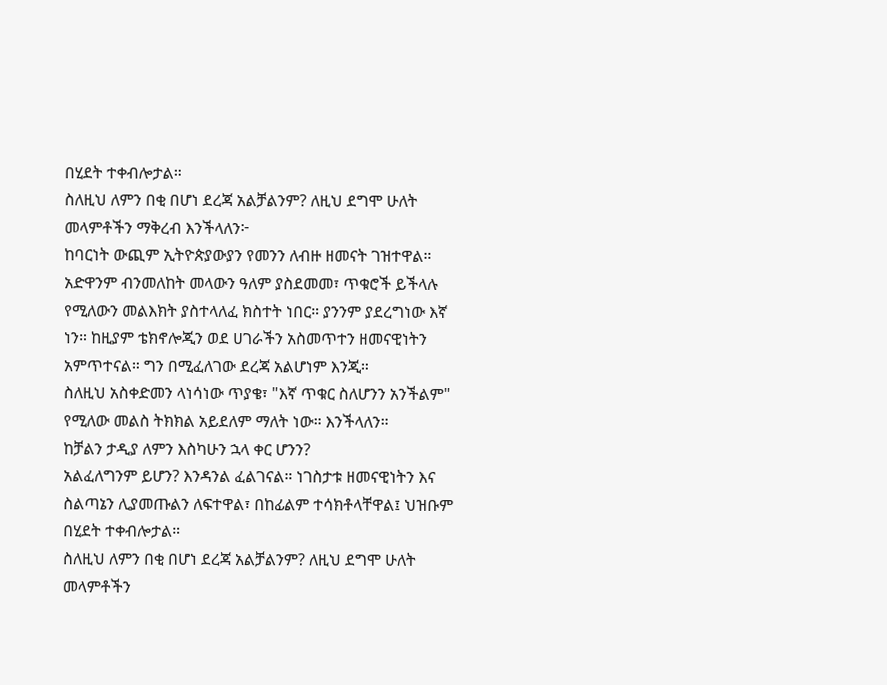በሂደት ተቀብሎታል።
ስለዚህ ለምን በቂ በሆነ ደረጃ አልቻልንም? ለዚህ ደግሞ ሁለት መላምቶችን ማቅረብ እንችላለን፦
ከባርነት ውጪም ኢትዮጵያውያን የመንን ለብዙ ዘመናት ገዝተዋል።
አድዋንም ብንመለከት መላውን ዓለም ያስደመመ፣ ጥቁሮች ይችላሉ የሚለውን መልእክት ያስተላለፈ ክስተት ነበር። ያንንም ያደረግነው እኛ ነን። ከዚያም ቴክኖሎጂን ወደ ሀገራችን አስመጥተን ዘመናዊነትን አምጥተናል። ግን በሚፈለገው ደረጃ አልሆነም እንጂ።
ስለዚህ አስቀድመን ላነሳነው ጥያቄ፣ "እኛ ጥቁር ስለሆንን አንችልም" የሚለው መልስ ትክክል አይደለም ማለት ነው። እንችላለን።
ከቻልን ታዲያ ለምን እስካሁን ኋላ ቀር ሆንን?
አልፈለግንም ይሆን? እንዳንል ፈልገናል። ነገስታቱ ዘመናዊነትን እና ስልጣኔን ሊያመጡልን ለፍተዋል፣ በከፊልም ተሳክቶላቸዋል፤ ህዝቡም በሂደት ተቀብሎታል።
ስለዚህ ለምን በቂ በሆነ ደረጃ አልቻልንም? ለዚህ ደግሞ ሁለት መላምቶችን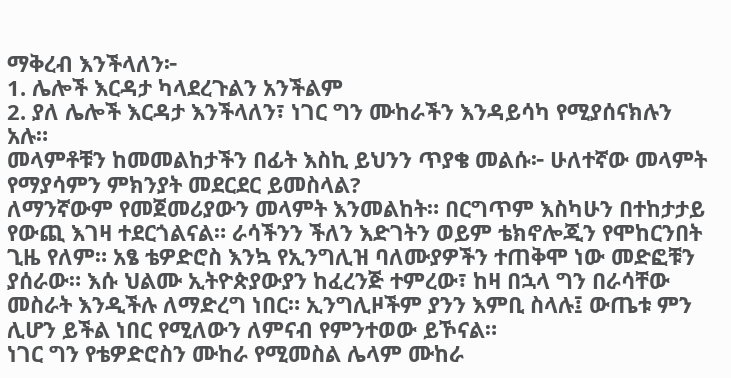ማቅረብ እንችላለን፦
1. ሌሎች እርዳታ ካላደረጉልን አንችልም
2. ያለ ሌሎች እርዳታ እንችላለን፣ ነገር ግን ሙከራችን እንዳይሳካ የሚያሰናክሉን አሉ።
መላምቶቹን ከመመልከታችን በፊት እስኪ ይህንን ጥያቄ መልሱ፦ ሁለተኛው መላምት የማያሳምን ምክንያት መደርደር ይመስላል?
ለማንኛውም የመጀመሪያውን መላምት እንመልከት። በርግጥም እስካሁን በተከታታይ የውጪ እገዛ ተደርጎልናል። ራሳችንን ችለን እድገትን ወይም ቴክኖሎጂን የሞከርንበት ጊዜ የለም። አፄ ቴዎድሮስ እንኳ የኢንግሊዝ ባለሙያዎችን ተጠቅሞ ነው መድፎቹን ያሰራው። እሱ ህልሙ ኢትዮጵያውያን ከፈረንጅ ተምረው፣ ከዛ በኋላ ግን በራሳቸው መስራት እንዲችሉ ለማድረግ ነበር። ኢንግሊዞችም ያንን እምቢ ስላሉ፤ ውጤቱ ምን ሊሆን ይችል ነበር የሚለውን ለምናብ የምንተወው ይኾናል።
ነገር ግን የቴዎድሮስን ሙከራ የሚመስል ሌላም ሙከራ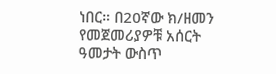ነበር። በ20ኛው ክ/ዘመን የመጀመሪያዎቹ አሰርት ዓመታት ውስጥ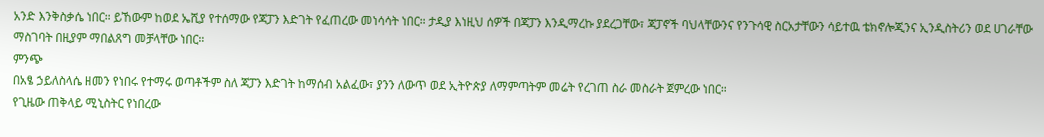አንድ እንቅስቃሴ ነበር። ይኸውም ከወደ ኤሺያ የተሰማው የጃፓን እድገት የፈጠረው መነሳሳት ነበር። ታዲያ እነዚህ ሰዎች በጃፓን እንዲማረኩ ያደረጋቸው፣ ጃፓኖች ባህላቸውንና የንጉሳዊ ስርአታቸውን ሳይተዉ ቴክኖሎጂንና ኢንዲስትሪን ወደ ሀገራቸው ማስገባት በዚያም ማበልጸግ መቻላቸው ነበር።
ምንጭ
በአፄ ኃይለስላሴ ዘመን የነበሩ የተማሩ ወጣቶችም ስለ ጃፓን እድገት ከማሰብ አልፈው፣ ያንን ለውጥ ወደ ኢትዮጵያ ለማምጣትም መሬት የረገጠ ስራ መስራት ጀምረው ነበር።
የጊዜው ጠቅላይ ሚኒስትር የነበረው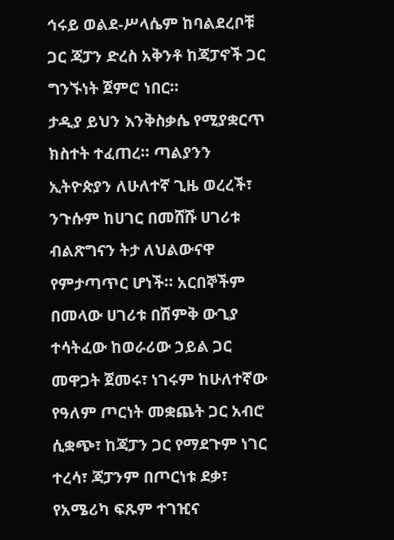ኅሩይ ወልደ-ሥላሴም ከባልደረቦቹ ጋር ጃፓን ድረስ አቅንቶ ከጃፓኖች ጋር ግንኙነት ጀምሮ ነበር።
ታዲያ ይህን እንቅስቃሴ የሚያቋርጥ ክስተት ተፈጠረ። ጣልያንን ኢትዮጵያን ለሁለተኛ ጊዜ ወረረች፣ ንጉሱም ከሀገር በመሸሹ ሀገሪቱ ብልጽግናን ትታ ለህልውናዋ የምታጣጥር ሆነች። አርበኞችም በመላው ሀገሪቱ በሽምቅ ውጊያ ተሳትፈው ከወራሪው ኃይል ጋር መዋጋት ጀመሩ፣ ነገሩም ከሁለተኛው የዓለም ጦርነት መቋጨት ጋር አብሮ ሲቋጭ፣ ከጃፓን ጋር የማደጉም ነገር ተረሳ፣ ጃፓንም በጦርነቱ ደቃ፣ የአሜሪካ ፍጹም ተገዢና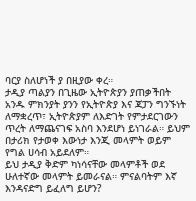ባርያ ስለሆነች ያ በዚያው ቀረ።
ታዲያ ጣልያን በጊዜው ኢትዮጵያን ያጠቃችበት አንዱ ምክንያት ያንን የኢትዮጵያ እና ጃፓን ግንኙነት ለማቋረጥ፣ ኢትዮጵያም ለእድገት የምታደርገውን ጥረት ለማጨናገፍ አስባ እንደሆነ ይነገራል። ይህም በታሪክ የታወቀ እውነታ እንጂ መላምት ወይም የግል ሀሳብ አይደለም።
ይህ ታዲያ ቅድም ካነሳናቸው መላምቶች ወደ ሁለተኛው መላምት ይመራናል። ምናልባትም እኛ እንዳናድግ ይፈለግ ይሆን?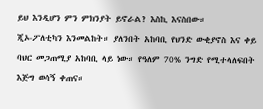ይህ እንዲሆን ምን ምክንያት ይኖራል? እስኪ እናስበው።
ጂኦ-ፖለቲካን እንመልከት። ያለንበት አከባቢ የህንድ ውቂያኖስ እና ቀይ ባህር መጋጠሚያ አከባቢ ላይ ነው። የዓለም 70% ንግድ የሚተላለፍበት እጅግ ወሳኝ ቀጠና።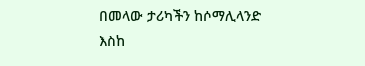በመላው ታሪካችን ከሶማሊላንድ እስከ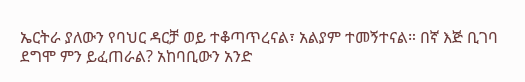ኤርትራ ያለውን የባህር ዳርቻ ወይ ተቆጣጥረናል፣ አልያም ተመኝተናል። በኛ እጅ ቢገባ ደግሞ ምን ይፈጠራል? አከባቢውን አንድ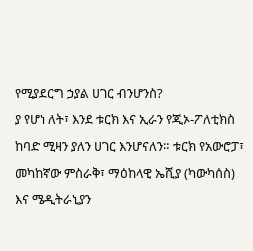የሚያደርግ ኃያል ሀገር ብንሆንስ?
ያ የሆነ ለት፣ እንደ ቱርክ እና ኢራን የጂኦ-ፖለቲክስ ከባድ ሚዛን ያለን ሀገር እንሆናለን። ቱርክ የአውሮፓ፣ መካከኛው ምስራቅ፣ ማዕከላዊ ኤሺያ (ካውካሰስ) እና ሜዲትራኒያን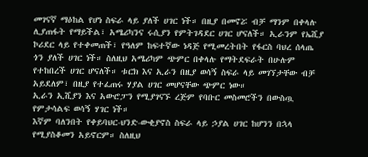መገናኛ ማዕከል የሆነ ስፍራ ላይ ያለች ሀገር ነች። በዚያ በመኖሯ ብቻ ማንም በቀላሉ ሊያጠፋት የማይችል፣ አሜሪካንና ሩሲያን የምትገዳደር ሀገር ሆናለች። ኢራንም የኤሺያ ኮሪደር ላይ የተቀመጠች፣ የዓለም ከፍተኛው ነዳጅ የሚመረትበት የፋርስ ባህረ ሰላጤ ጎን ያለች ሀገር ነች። ስለዚህ አሜሪካም ጭምር በቀላሉ የማትደፍራት በሁሉም የተከበረች ሀገር ሆናለች። ቱርክ እና ኢራን በዚያ ወሳኝ ስፍራ ላይ መገኘታቸው ብቻ አይደለም፣ በዚያ የተፈጠሩ ሃያል ሀገር መሆናቸው ጭምር ነው።
ኢራን ኢሺያን እና አውሮፓን የሚያገናኙ ረጅም የባቡር መስመሮችን በውስጧ የምታሳልፍ ወሳኝ ሃገር ነች።
እኛም ባለንበት የቀይባህር-ህንድ-ውቂያኖስ ስፍራ ላይ ኃያል ሀገር ከሆንን በኋላ የሚያስቆመን አይኖርም። ስለዚህ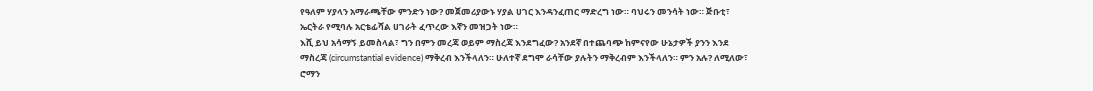የዓለም ሃያላን አማራጫቸው ምንድን ነው? መጀመሪያውኑ ሃያል ሀገር እንዳንፈጠር ማድረግ ነው። ባህሩን መንሳት ነው። ጅቡቲ፣ ኤርትራ የሚባሉ አርቴፊሻል ሀገራት ፈጥረው እኛን መዝጋት ነው።
እሺ ይህ አሳማኝ ይመስላል፣ ግን በምን መረጃ ወይም ማስረጃ እንደግፈው? አንደኛ በተጨባጭ ከምናየው ሁኔታዎች ያንን እንደ ማስረጃ (circumstantial evidence) ማቅረብ እንችላለን። ሁለተኛ ደግሞ ራሳቸው ያሉትን ማቅረብም እንችላለን። ምን አሉ? ለሚለው፣ ሮማን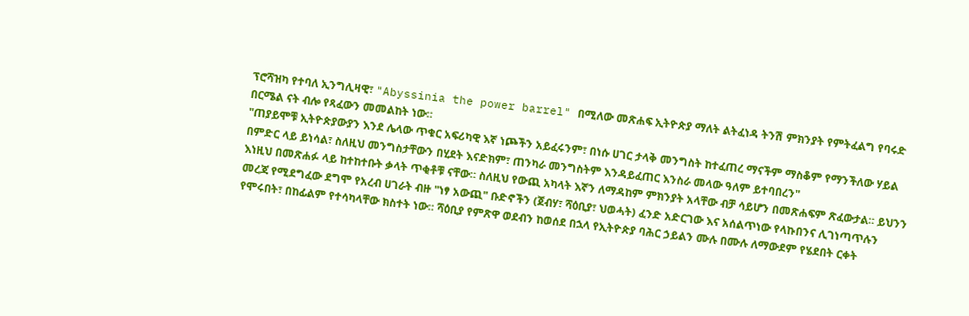ፕሮሻዝካ የተባለ ኢንግሊዛዊ፣ "Abyssinia the power barrel" በሚለው መጽሐፍ ኢትዮጵያ ማለት ልትፈነዳ ትንሽ ምክንያት የምትፈልግ የባሩድ በርሜል ናት ብሎ የጻፈውን መመልከት ነው።
"ጠያይሞቹ ኢትዮጵያውያን እንደ ሌላው ጥቁር አፍሪካዊ እኛ ነጮችን አይፈሩንም፣ በነሱ ሀገር ታላቅ መንግስት ከተፈጠረ ማናችም ማስቆም የማንችለው ሃይል በምድር ላይ ይነሳል፣ ስለዚህ መንግስታቸውን በሂደት እናድክም፣ ጠንካራ መንግስትም እንዳይፈጠር እንስራ መላው ዓለም ይተባበረን"
እነዚህ በመጽሐፉ ላይ ከተከተቡት ቃላት ጥቂቶቹ ናቸው። ስለዚህ የውጪ አካላት እኛን ለማዳከም ምክንያት አላቸው ብቻ ሳይሆን በመጽሐፍም ጽፈውታል። ይህንን መረጃ የሚደግፈው ደግሞ የአረብ ሀገራት ብዙ "ነፃ አውጪ" ቡድኖችን (ጀብሃ፣ ሻዕቢያ፣ ህወሓት) ፈንድ አድርገው እና አሰልጥነው የላኩበንና ሊገነጣጥሉን የሞሩበት፣ በከፊልም የተሳካላቸው ክስተት ነው። ሻዕቢያ የምጽዋ ወደብን ከወሰደ በኋላ የኢትዮጵያ ባሕር ኃይልን ሙሉ በሙሉ ለማውደም የሄደበት ርቀት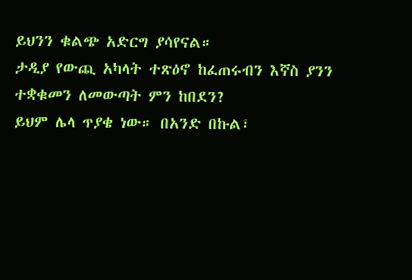ይህንን ቁልጭ አድርግ ያሳየናል።
ታዲያ የውጪ አካላት ተጽዕኖ ከፈጠሩብን እኛስ ያንን ተቋቁመን ለመውጣት ምን ከበደን?
ይህም ሌላ ጥያቄ ነው። በአንድ በኩል፣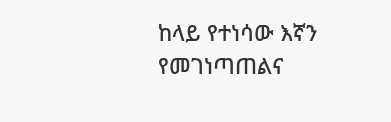ከላይ የተነሳው እኛን የመገነጣጠልና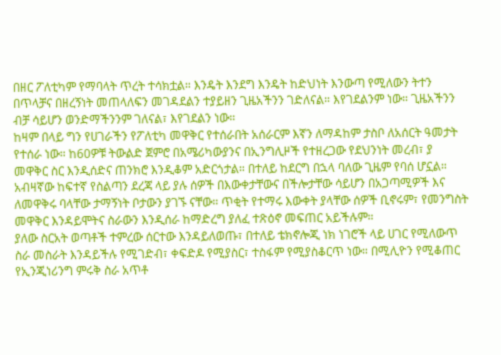በዘር ፖለቲካም የማባላት ጥረት ተሳክቷል። እንዴት እንደግ እንዴት ከድህነት እንውጣ የሚለውን ትተን በጥላቻና በዘረኝነት መጠላለፍን መገዳደልን ተያይዘን ጊዜአችንን ገድለናል። እየገደልንም ነው። ጊዜአችንን ብቻ ሳይሆን ወንድማችንንም ገለናል፣ እየገደልን ነው።
ከዛም በላይ ግን የሀገራችን የፖለቲካ መዋቅር የተሰራበት አሰራርም እኛን ለማዳከም ታስቦ ለአሰርት ዓመታት የተሰራ ነው። ከ60ዎቹ ትውልድ ጀምሮ በአሜሪካውያንና በኢንግሊዞች የተዘረጋው የደህንነት መረብ፣ ያ መዋቅር ስር እንዲሰድና ጠንክሮ እንዲቆም አድርጎታል። በተለይ ከደርግ በኋላ ባለው ጊዜም የባሰ ሆኗል። አብዛኛው ከፍተኛ የስልጣን ደረጃ ላይ ያሉ ሰዎች በእውቀታቸውና በችሎታቸው ሳይሆን በአጋጣሚዎች እና ለመዋቅሩ ባላቸው ታማኝነት ቦታውን ያገኙ ናቸው። ጥቂት የተማሩ እውቀት ያላቸው ሰዎች ቢኖሩም፣ የመንግስት መዋቅር እንዳይሞትና ስራውን እንዲሰራ ከማድረግ ያለፈ ተጽዕኖ መፍጠር አይችሉም።
ያለው ስርአት ወጣቶች ተምረው ሰርተው እንዳይለወጡ፣ በተለይ ቴክኖሎጂ ነክ ነገሮች ላይ ሀገር የሚለውጥ ስራ መስራት እንዳይችሉ የሚገድብ፣ ቀፍድዶ የሚያስር፣ ተስፋም የሚያስቆርጥ ነው። በሚሊዮን የሚቆጠር የኢንጂነሪንግ ምሩቅ ስራ አጥቶ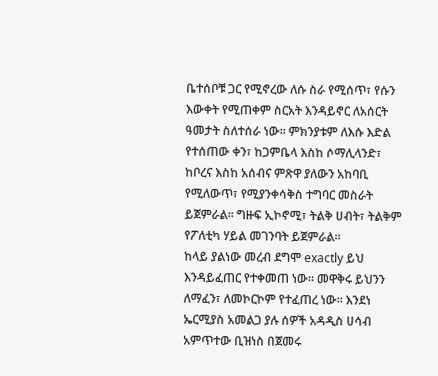ቤተሰቦቹ ጋር የሚኖረው ለሱ ስራ የሚሰጥ፣ የሱን እውቀት የሚጠቀም ስርአት እንዳይኖር ለአሰርት ዓመታት ስለተሰራ ነው። ምክንያቱም ለእሱ እድል የተሰጠው ቀን፣ ከጋምቤላ እስከ ሶማሊላንድ፣ ከቦረና እስከ አሰብና ምጽዋ ያለውን አከባቢ የሚለውጥ፣ የሚያንቀሳቅስ ተግባር መስራት ይጀምራል። ግዙፍ ኢኮኖሚ፣ ትልቅ ሀብት፣ ትልቅም የፖለቲካ ሃይል መገንባት ይጀምራል።
ከላይ ያልነው መረብ ደግሞ exactly ይህ እንዳይፈጠር የተቀመጠ ነው። መዋቅሩ ይህንን ለማፈን፣ ለመኮርኮም የተፈጠረ ነው። እንደነ ኤርሚያስ አመልጋ ያሉ ሰዎች አዳዲስ ሀሳብ አምጥተው ቢዝነስ በጀመሩ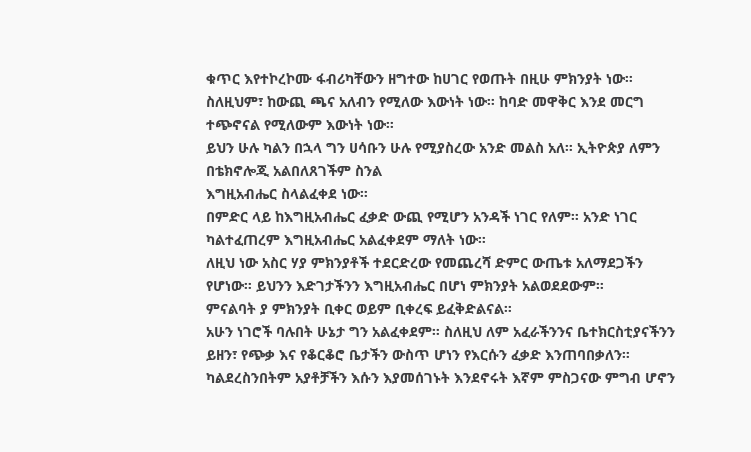ቁጥር እየተኮረኮሙ ፋብሪካቸውን ዘግተው ከሀገር የወጡት በዚሁ ምክንያት ነው።
ስለዚህም፣ ከውጪ ጫና አለብን የሚለው እውነት ነው። ከባድ መዋቅር እንደ መርግ ተጭኖናል የሚለውም እውነት ነው።
ይህን ሁሉ ካልን በኋላ ግን ሀሳቡን ሁሉ የሚያስረው አንድ መልስ አለ። ኢትዮጵያ ለምን በቴክኖሎጂ አልበለጸገችም ስንል
እግዚአብሔር ስላልፈቀደ ነው።
በምድር ላይ ከእግዚአብሔር ፈቃድ ውጪ የሚሆን አንዳች ነገር የለም። አንድ ነገር ካልተፈጠረም እግዚአብሔር አልፈቀደም ማለት ነው።
ለዚህ ነው አስር ሃያ ምክንያቶች ተደርድረው የመጨረሻ ድምር ውጤቱ አለማደጋችን የሆነው። ይህንን እድገታችንን እግዚአብሔር በሆነ ምክንያት አልወደደውም።
ምናልባት ያ ምክንያት ቢቀር ወይም ቢቀረፍ ይፈቅድልናል።
አሁን ነገሮች ባሉበት ሁኔታ ግን አልፈቀደም። ስለዚህ ለም አፈራችንንና ቤተክርስቲያናችንን ይዘን፣ የጭቃ እና የቆርቆሮ ቤታችን ውስጥ ሆነን የእርሱን ፈቃድ እንጠባበቃለን። ካልደረስንበትም አያቶቻችን እሱን እያመሰገኑት እንደኖሩት እኛም ምስጋናው ምግብ ሆኖን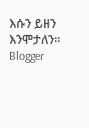እሱን ይዘን እንሞታለን።
Blogger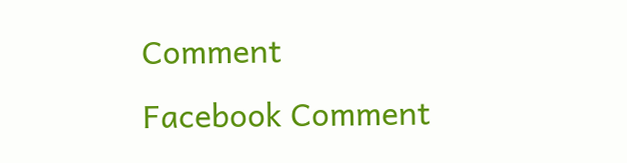Comment
Facebook Comment